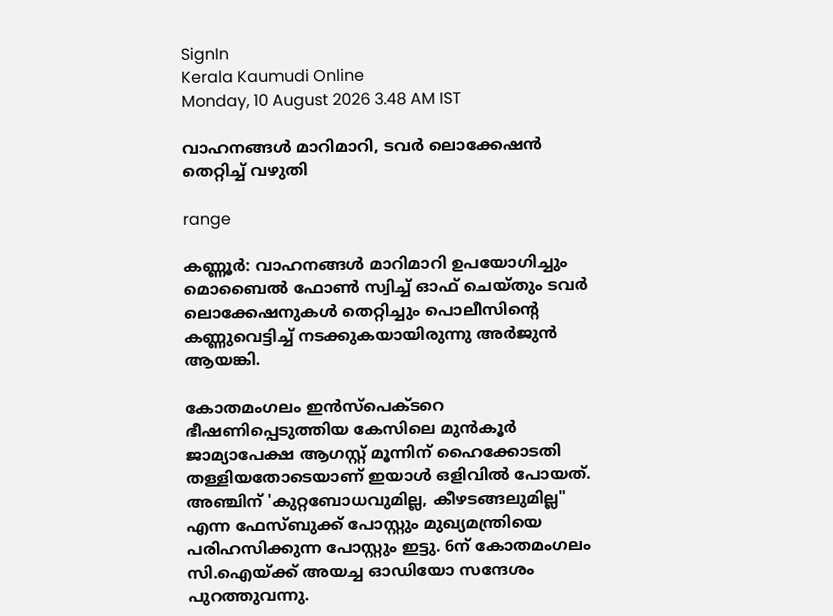SignIn
Kerala Kaumudi Online
Monday, 10 August 2026 3.48 AM IST

വാഹനങ്ങൾ മാറിമാറി, ടവർ ലൊക്കേഷൻ തെറ്റിച്ച് വഴുതി

range

കണ്ണൂർ: വാഹനങ്ങൾ മാറിമാറി ഉപയോഗിച്ചും മൊബൈൽ ഫോൺ സ്വിച്ച് ഓഫ് ചെയ്തും ടവർ ലൊക്കേഷനുകൾ തെറ്റിച്ചും പൊലീസിന്റെ കണ്ണുവെട്ടിച്ച് നടക്കുകയായിരുന്നു അർജുൻ ആയങ്കി.

കോതമംഗലം ഇൻസ്പെക്ടറെ ഭീഷണിപ്പെടുത്തിയ കേസിലെ മുൻകൂർ ജാമ്യാപേക്ഷ ആഗസ്റ്റ് മൂന്നിന് ഹൈക്കോടതി തള്ളിയതോടെയാണ് ഇയാൾ ഒളിവിൽ പോയത്. അഞ്ചിന് 'കുറ്റബോധവുമില്ല, കീഴടങ്ങലുമില്ല" എന്ന ഫേസ്ബുക്ക് പോസ്റ്റും മുഖ്യമന്ത്രിയെ പരിഹസിക്കുന്ന പോസ്റ്റും ഇട്ടു. 6ന് കോതമംഗലം സി.ഐയ്ക്ക് അയച്ച ഓഡിയോ സന്ദേശം പുറത്തുവന്നു.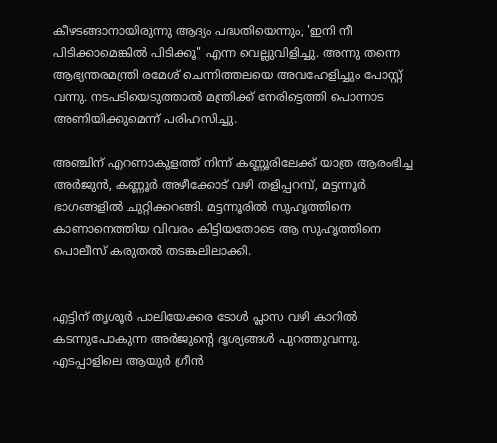കീഴടങ്ങാനായിരുന്നു ആദ്യം പദ്ധതിയെന്നും, 'ഇനി നീ പിടിക്കാമെങ്കിൽ പിടിക്കൂ" എന്ന വെല്ലുവിളിച്ചു. അന്നു തന്നെ ആഭ്യന്തരമന്ത്രി രമേശ് ചെന്നിത്തലയെ അവഹേളിച്ചും പോസ്റ്റ് വന്നു. നടപടിയെടുത്താൽ മന്ത്രിക്ക് നേരിട്ടെത്തി പൊന്നാട അണിയിക്കുമെന്ന് പരിഹസിച്ചു.

അഞ്ചിന് എറണാകുളത്ത് നിന്ന് കണ്ണൂരിലേക്ക് യാത്ര ആരംഭിച്ച അർജുൻ, കണ്ണൂർ അഴീക്കോട് വഴി തളിപ്പറമ്പ്, മട്ടന്നൂർ ഭാഗങ്ങളിൽ ചുറ്റിക്കറങ്ങി. മട്ടന്നൂരിൽ സുഹൃത്തിനെ കാണാനെത്തിയ വിവരം കിട്ടിയതോടെ ആ സുഹൃത്തിനെ പൊലീസ് കരുതൽ തടങ്കലിലാക്കി.


എട്ടിന് തൃശൂർ പാലിയേക്കര ടോൾ പ്ലാസ വഴി കാറിൽ കടന്നുപോകുന്ന അർജുന്റെ ദൃശ്യങ്ങൾ പുറത്തുവന്നു. എടപ്പാളിലെ ആയുർ ഗ്രീൻ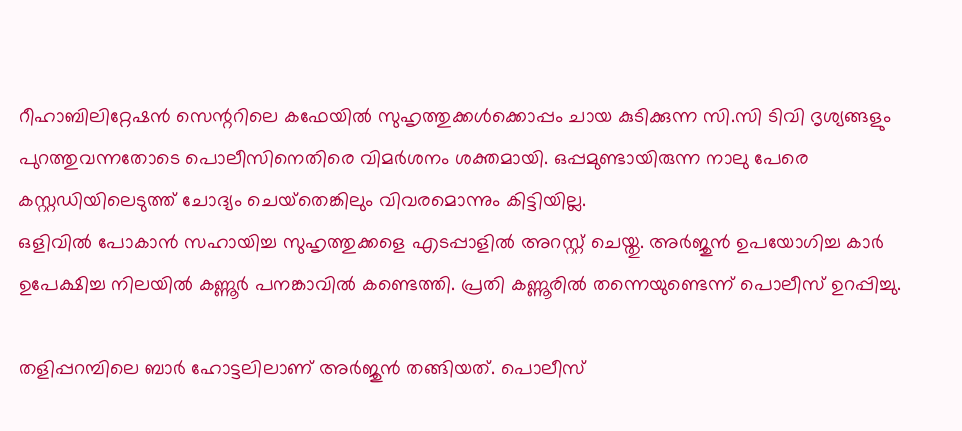റീഹാബിലിറ്റേഷൻ സെന്ററിലെ കഫേയിൽ സുഹൃത്തുക്കൾക്കൊപ്പം ചായ കുടിക്കുന്ന സി.സി ടിവി ദൃശ്യങ്ങളും പുറത്തുവന്നതോടെ പൊലീസിനെതിരെ വിമർശനം ശക്തമായി. ഒപ്പമുണ്ടായിരുന്ന നാലു പേരെ കസ്റ്റഡിയിലെടുത്ത് ചോദ്യം ചെയ്‌തെങ്കിലും വിവരമൊന്നും കിട്ടിയില്ല.
ഒളിവിൽ പോകാൻ സഹായിച്ച സുഹൃത്തുക്കളെ എടപ്പാളിൽ അറസ്റ്റ് ചെയ്തു. അർജുൻ ഉപയോഗിച്ച കാർ ഉപേക്ഷിച്ച നിലയിൽ കണ്ണൂർ പനങ്കാവിൽ കണ്ടെത്തി. പ്രതി കണ്ണൂരിൽ തന്നെയുണ്ടെന്ന് പൊലീസ് ഉറപ്പിച്ചു.

തളിപ്പറമ്പിലെ ബാർ ഹോട്ടലിലാണ് അർജുൻ തങ്ങിയത്. പൊലീസ്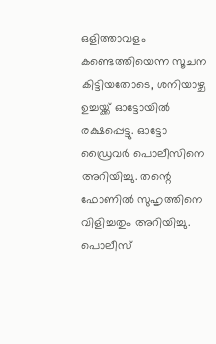ഒളിത്താവളം കണ്ടെത്തിയെന്ന സൂചന കിട്ടിയതോടെ, ശനിയാഴ്ച ഉച്ചയ്ക്ക് ഓട്ടോയിൽ രക്ഷപ്പെട്ടു. ഓട്ടോ ഡ്രൈവർ പൊലീസിനെ അറിയിച്ചു. തന്റെ ഫോണിൽ സുഹൃത്തിനെ വിളിച്ചതും അറിയിച്ചു. പൊലീസ്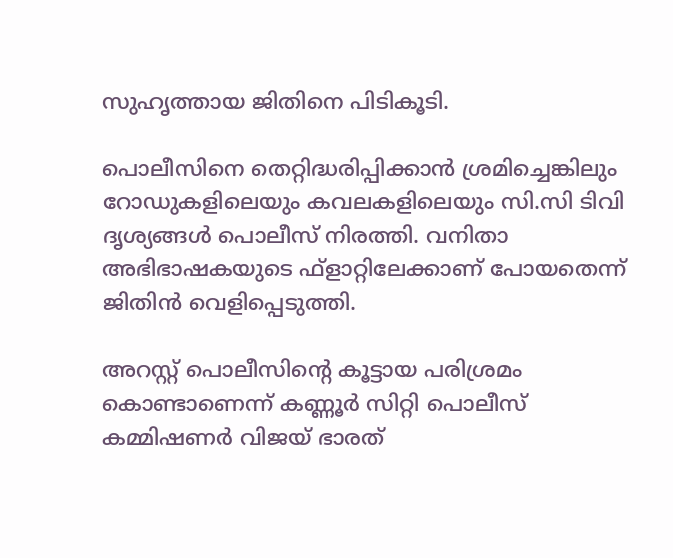സുഹൃത്തായ ജിതിനെ പിടികൂടി.

പൊലീസിനെ തെറ്റിദ്ധരിപ്പിക്കാൻ ശ്രമിച്ചെങ്കിലും റോഡുകളിലെയും കവലകളിലെയും സി.സി ടിവി ദൃശ്യങ്ങൾ പൊലീസ് നിരത്തി. വനിതാ അഭിഭാഷകയുടെ ഫ്ളാറ്റിലേക്കാണ് പോയതെന്ന് ജിതിൻ വെളിപ്പെടുത്തി.

അറസ്റ്റ് പൊലീസിന്റെ കൂട്ടായ പരിശ്രമം കൊണ്ടാണെന്ന് കണ്ണൂർ സിറ്റി പൊലീസ് കമ്മിഷണർ വിജയ് ഭാരത്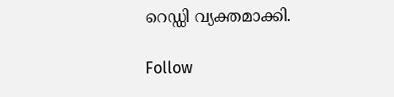റെഡ്ഡി വ്യക്തമാക്കി.

Follow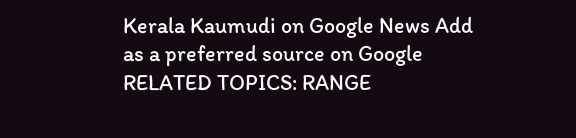Kerala Kaumudi on Google News Add as a preferred source on Google
RELATED TOPICS: RANGE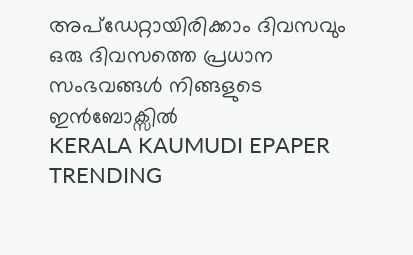അപ്ഡേറ്റായിരിക്കാം ദിവസവും
ഒരു ദിവസത്തെ പ്രധാന സംഭവങ്ങൾ നിങ്ങളുടെ ഇൻബോക്സിൽ
KERALA KAUMUDI EPAPER
TRENDING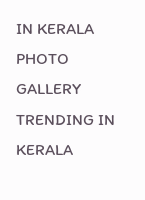IN KERALA
PHOTO GALLERY
TRENDING IN KERALA